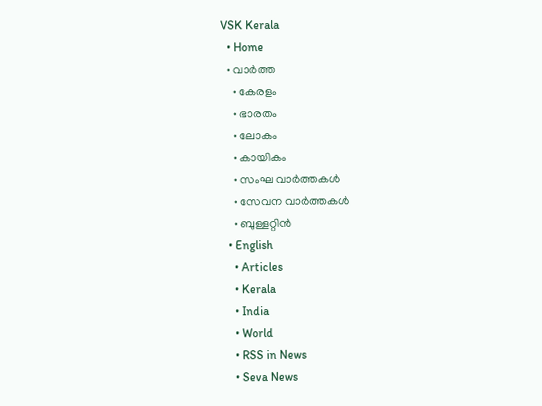VSK Kerala
  • Home
  • വാര്‍ത്ത
    • കേരളം
    • ഭാരതം
    • ലോകം
    • കായികം
    • സംഘ വാര്‍ത്തകള്‍
    • സേവന വാര്‍ത്തകള്‍
    • ബുള്ളറ്റിൻ
  • English
    • Articles
    • Kerala
    • India
    • World
    • RSS in News
    • Seva News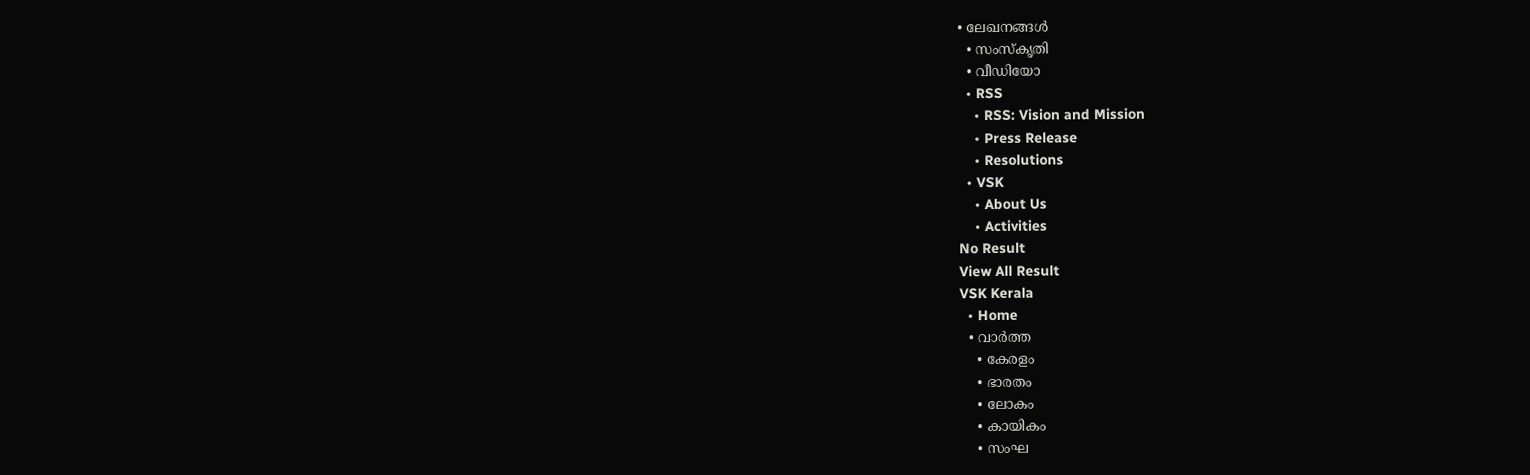• ലേഖനങ്ങള്‍
  • സംസ്കൃതി
  • വീഡിയോ
  • RSS
    • RSS: Vision and Mission
    • Press Release
    • Resolutions
  • VSK
    • About Us
    • Activities
No Result
View All Result
VSK Kerala
  • Home
  • വാര്‍ത്ത
    • കേരളം
    • ഭാരതം
    • ലോകം
    • കായികം
    • സംഘ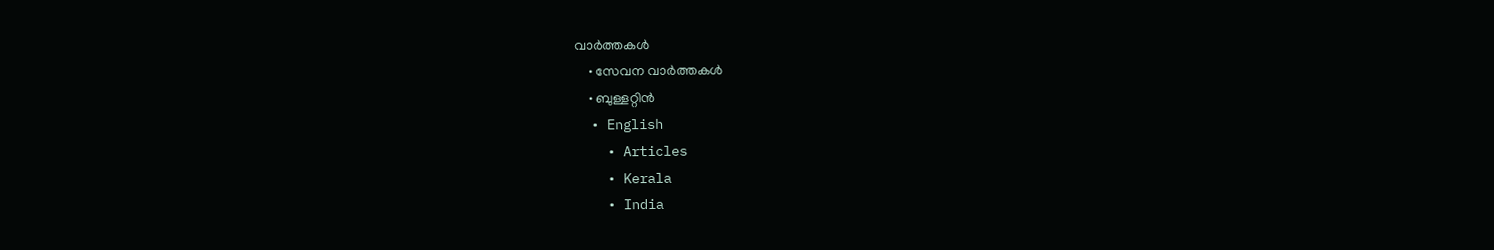വാര്‍ത്തകള്‍
    • സേവന വാര്‍ത്തകള്‍
    • ബുള്ളറ്റിൻ
  • English
    • Articles
    • Kerala
    • India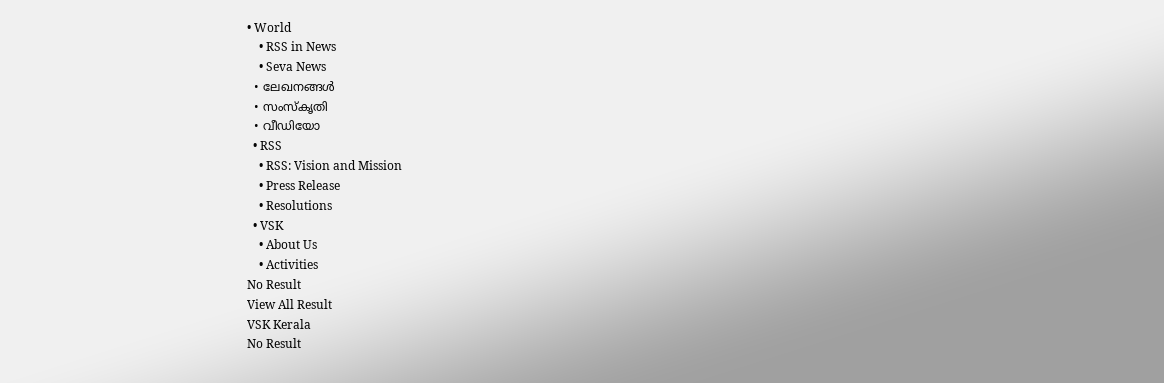• World
    • RSS in News
    • Seva News
  • ലേഖനങ്ങള്‍
  • സംസ്കൃതി
  • വീഡിയോ
  • RSS
    • RSS: Vision and Mission
    • Press Release
    • Resolutions
  • VSK
    • About Us
    • Activities
No Result
View All Result
VSK Kerala
No Result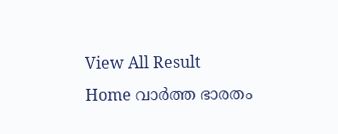View All Result
Home വാര്‍ത്ത ഭാരതം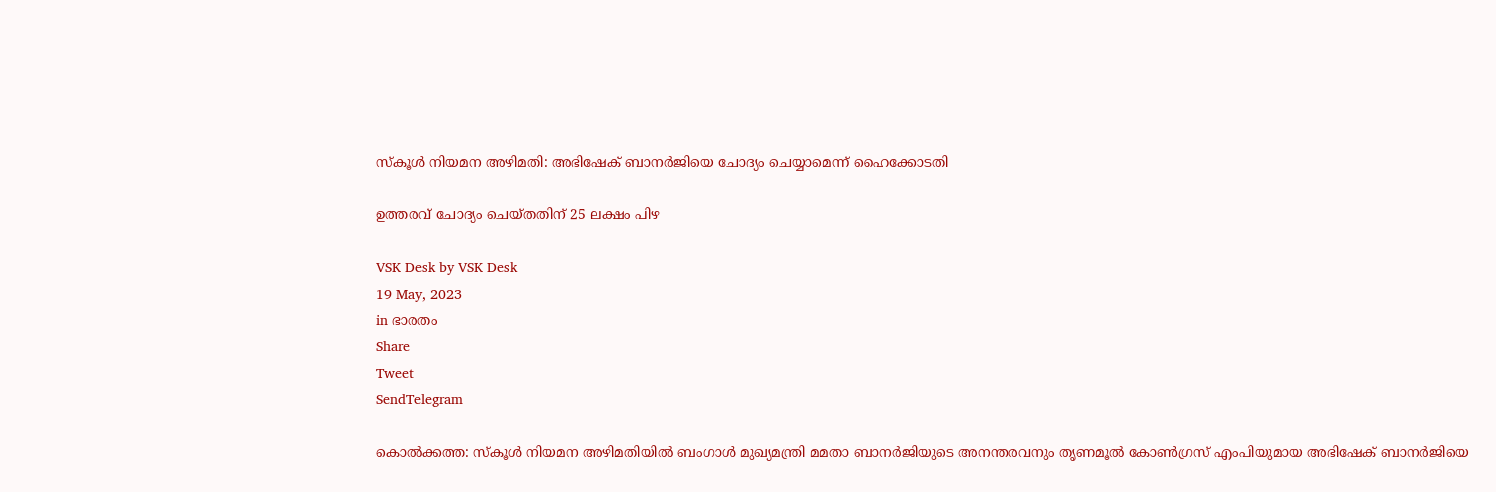സ്‌കൂള്‍ നിയമന അഴിമതി: അഭിഷേക് ബാനര്‍ജിയെ ചോദ്യം ചെയ്യാമെന്ന് ഹൈക്കോടതി

ഉത്തരവ് ചോദ്യം ചെയ്തതിന് 25 ലക്ഷം പിഴ

VSK Desk by VSK Desk
19 May, 2023
in ഭാരതം
Share
Tweet
SendTelegram

കൊല്‍ക്കത്ത: സ്‌കൂള്‍ നിയമന അഴിമതിയില്‍ ബംഗാള്‍ മുഖ്യമന്ത്രി മമതാ ബാനര്‍ജിയുടെ അനന്തരവനും തൃണമൂല്‍ കോണ്‍ഗ്രസ് എംപിയുമായ അഭിഷേക് ബാനര്‍ജിയെ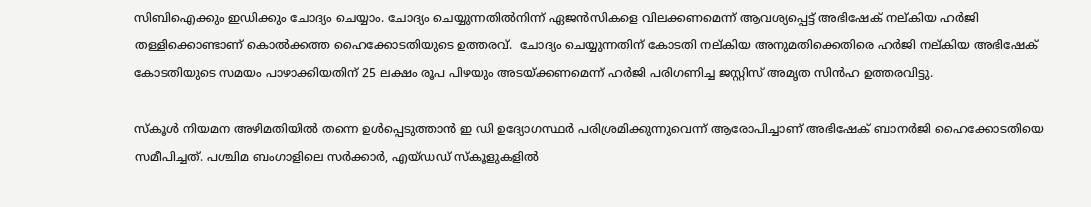സിബിഐക്കും ഇഡിക്കും ചോദ്യം ചെയ്യാം. ചോദ്യം ചെയ്യുന്നതില്‍നിന്ന് ഏജന്‍സികളെ വിലക്കണമെന്ന് ആവശ്യപ്പെട്ട് അഭിഷേക് നല്കിയ ഹര്‍ജി തള്ളിക്കൊണ്ടാണ് കൊല്‍ക്കത്ത ഹൈക്കോടതിയുടെ ഉത്തരവ്.  ചോദ്യം ചെയ്യുന്നതിന് കോടതി നല്കിയ അനുമതിക്കെതിരെ ഹര്‍ജി നല്കിയ അഭിഷേക് കോടതിയുടെ സമയം പാഴാക്കിയതിന് 25 ലക്ഷം രൂപ പിഴയും അടയ്ക്കണമെന്ന് ഹര്‍ജി പരിഗണിച്ച ജസ്റ്റിസ് അമൃത സിന്‍ഹ ഉത്തരവിട്ടു.

സ്‌കൂള്‍ നിയമന അഴിമതിയില്‍ തന്നെ ഉള്‍പ്പെടുത്താന്‍ ഇ ഡി ഉദ്യോഗസ്ഥര്‍ പരിശ്രമിക്കുന്നുവെന്ന് ആരോപിച്ചാണ് അഭിഷേക് ബാനര്‍ജി ഹൈക്കോടതിയെ സമീപിച്ചത്. പശ്ചിമ ബംഗാളിലെ സര്‍ക്കാര്‍, എയ്ഡഡ് സ്‌കൂളുകളില്‍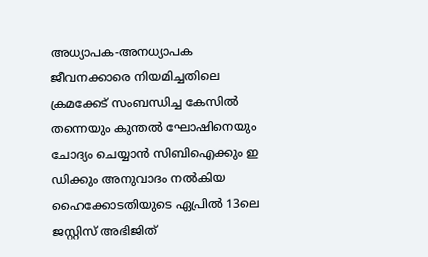അധ്യാപക-അനധ്യാപക ജീവനക്കാരെ നിയമിച്ചതിലെ ക്രമക്കേട് സംബന്ധിച്ച കേസില്‍ തന്നെയും കുന്തല്‍ ഘോഷിനെയും ചോദ്യം ചെയ്യാന്‍ സിബിഐക്കും ഇ ഡിക്കും അനുവാദം നല്‍കിയ ഹൈക്കോടതിയുടെ ഏപ്രില്‍ 13ലെ ജസ്റ്റിസ് അഭിജിത്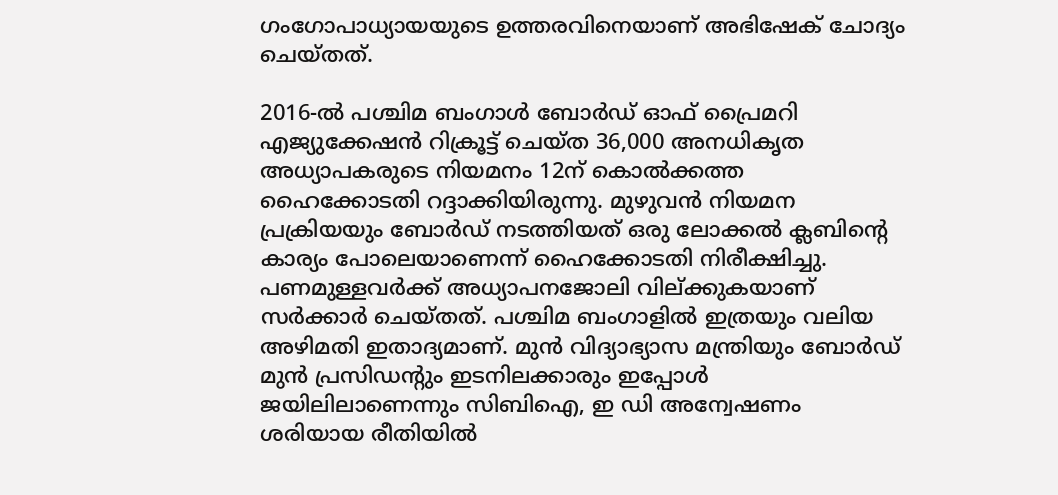ഗംഗോപാധ്യായയുടെ ഉത്തരവിനെയാണ് അഭിഷേക് ചോദ്യം ചെയ്തത്.

2016-ല്‍ പശ്ചിമ ബംഗാള്‍ ബോര്‍ഡ് ഓഫ് പ്രൈമറി എജ്യുക്കേഷന്‍ റിക്രൂട്ട് ചെയ്ത 36,000 അനധികൃത അധ്യാപകരുടെ നിയമനം 12ന് കൊല്‍ക്കത്ത ഹൈക്കോടതി റദ്ദാക്കിയിരുന്നു. മുഴുവന്‍ നിയമന പ്രക്രിയയും ബോര്‍ഡ് നടത്തിയത് ഒരു ലോക്കല്‍ ക്ലബിന്റെ കാര്യം പോലെയാണെന്ന് ഹൈക്കോടതി നിരീക്ഷിച്ചു. പണമുള്ളവര്‍ക്ക് അധ്യാപനജോലി വില്ക്കുകയാണ് സര്‍ക്കാര്‍ ചെയ്തത്. പശ്ചിമ ബംഗാളില്‍ ഇത്രയും വലിയ അഴിമതി ഇതാദ്യമാണ്. മുന്‍ വിദ്യാഭ്യാസ മന്ത്രിയും ബോര്‍ഡ് മുന്‍ പ്രസിഡന്റും ഇടനിലക്കാരും ഇപ്പോള്‍ ജയിലിലാണെന്നും സിബിഐ, ഇ ഡി അന്വേഷണം ശരിയായ രീതിയില്‍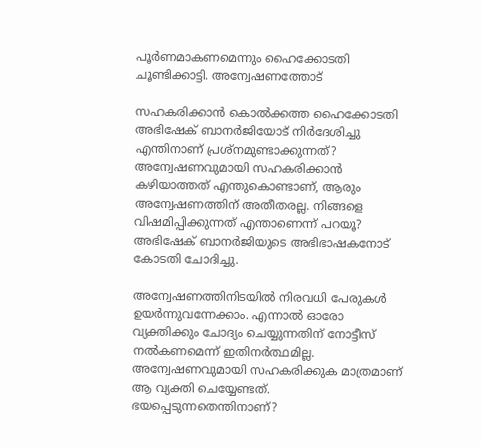പൂര്‍ണമാകണമെന്നും ഹൈക്കോടതി ചൂണ്ടിക്കാട്ടി. അന്വേഷണത്തോട്

സഹകരിക്കാന്‍ കൊല്‍ക്കത്ത ഹൈക്കോടതി അഭിഷേക് ബാനര്‍ജിയോട് നിര്‍ദേശിച്ചു എന്തിനാണ് പ്രശ്നമുണ്ടാക്കുന്നത്? അന്വേഷണവുമായി സഹകരിക്കാന്‍ കഴിയാത്തത് എന്തുകൊണ്ടാണ്, ആരും അന്വേഷണത്തിന് അതീതരല്ല. നിങ്ങളെ വിഷമിപ്പിക്കുന്നത് എന്താണെന്ന് പറയൂ? അഭിഷേക് ബാനര്‍ജിയുടെ അഭിഭാഷകനോട് കോടതി ചോദിച്ചു.

അന്വേഷണത്തിനിടയില്‍ നിരവധി പേരുകള്‍ ഉയര്‍ന്നുവന്നേക്കാം. എന്നാല്‍ ഓരോ വ്യക്തിക്കും ചോദ്യം ചെയ്യുന്നതിന് നോട്ടീസ് നല്‍കണമെന്ന് ഇതിനര്‍ത്ഥമില്ല. അന്വേഷണവുമായി സഹകരിക്കുക മാത്രമാണ് ആ വ്യക്തി ചെയ്യേണ്ടത്. ഭയപ്പെടുന്നതെന്തിനാണ്?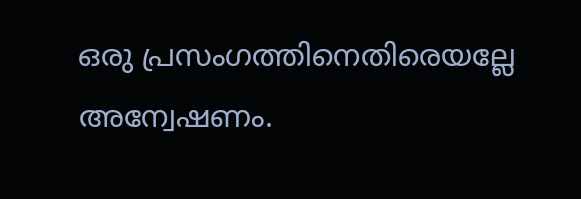ഒരു പ്രസംഗത്തിനെതിരെയല്ലേ അന്വേഷണം.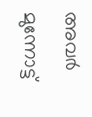അവര്‍ മുന്നോട്ട്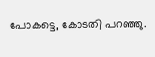പോകട്ടെ, കോടതി പറഞ്ഞു.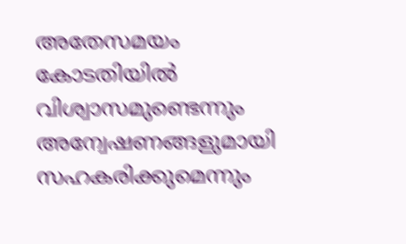അതേസമയം കോടതിയില്‍ വിശ്വാസമുണ്ടെന്നും അന്വേഷണങ്ങളുമായി സഹകരിക്കുമെന്നും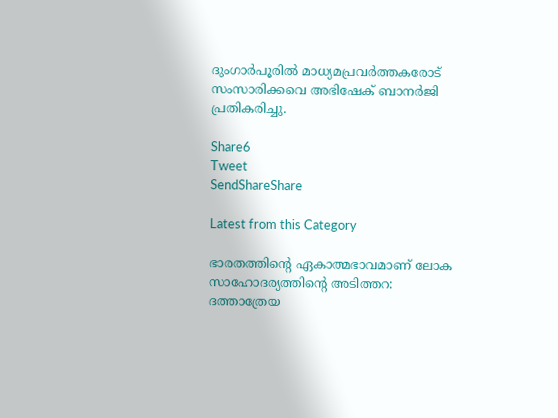ദുംഗാര്‍പൂരില്‍ മാധ്യമപ്രവര്‍ത്തകരോട് സംസാരിക്കവെ അഭിഷേക് ബാനര്‍ജി പ്രതികരിച്ചു.

Share6
Tweet
SendShareShare

Latest from this Category

ഭാരതത്തിന്റെ ഏകാത്മഭാവമാണ് ലോക സാഹോദര്യത്തിന്റെ അടിത്തറ: ദത്താത്രേയ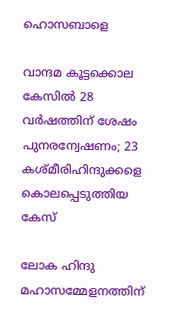ഹൊസബാളെ

വാന്ദമ കൂട്ടക്കൊല കേസിൽ 28 വർഷത്തിന് ശേഷം പുനരന്വേഷണം; 23 കശ്മീരിഹിന്ദുക്കളെ കൊലപ്പെടുത്തിയ കേസ്

ലോക ഹിന്ദു മഹാസമ്മേളനത്തിന്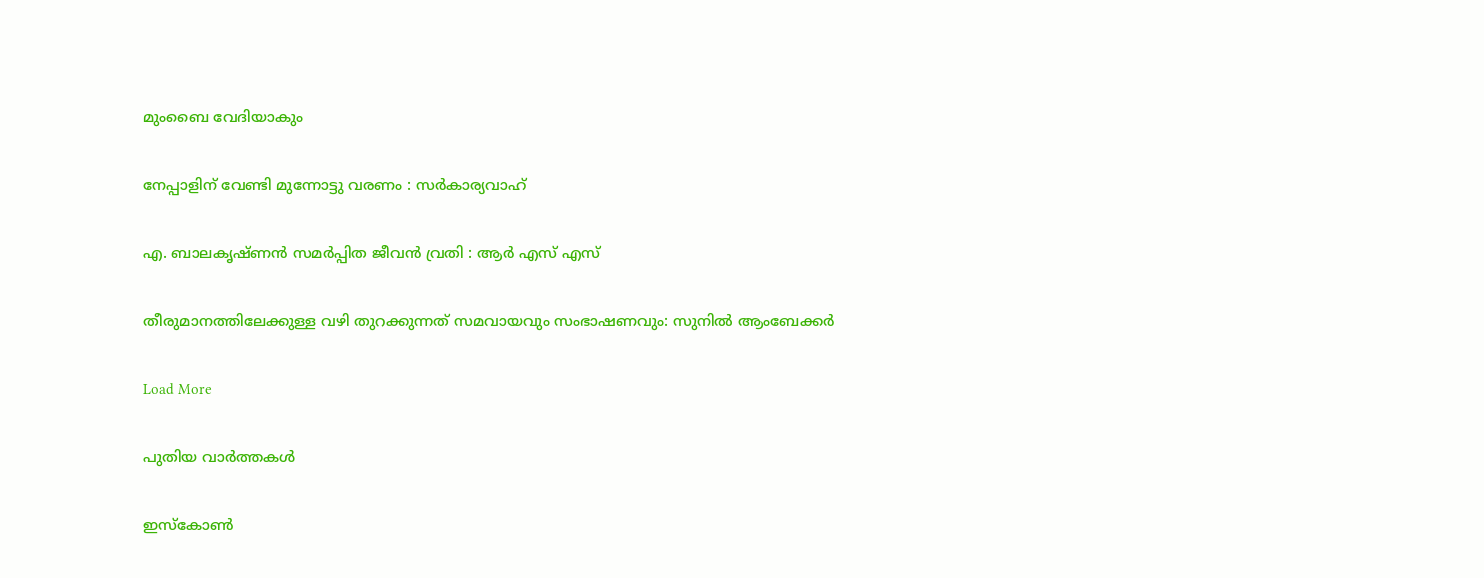മുംബൈ വേദിയാകും

നേപ്പാളിന് വേണ്ടി മുന്നോട്ടു വരണം : സർകാര്യവാഹ്

എ. ബാലകൃഷ്ണൻ സമർപ്പിത ജീവൻ വ്രതി : ആർ എസ് എസ്

തീരുമാനത്തിലേക്കുള്ള വഴി തുറക്കുന്നത് സമവായവും സംഭാഷണവും: സുനില്‍ ആംബേക്കര്‍

Load More

പുതിയ വാര്‍ത്തകള്‍

ഇസ്‌കോണ്‍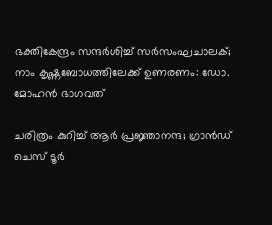ഭക്തികേന്ദ്രം സന്ദര്‍ശിച്ച് സര്‍സംഘചാലക്; നാം കൃഷ്ണബോധത്തിലേക്ക് ഉണരണം: ഡോ. മോഹന്‍ ഭാഗവത്

ചരിത്രം കുറിച്ച് ആര്‍ പ്രജ്ഞാനന്ദ; ഗ്രാന്‍ഡ് ചെസ് ടൂര്‍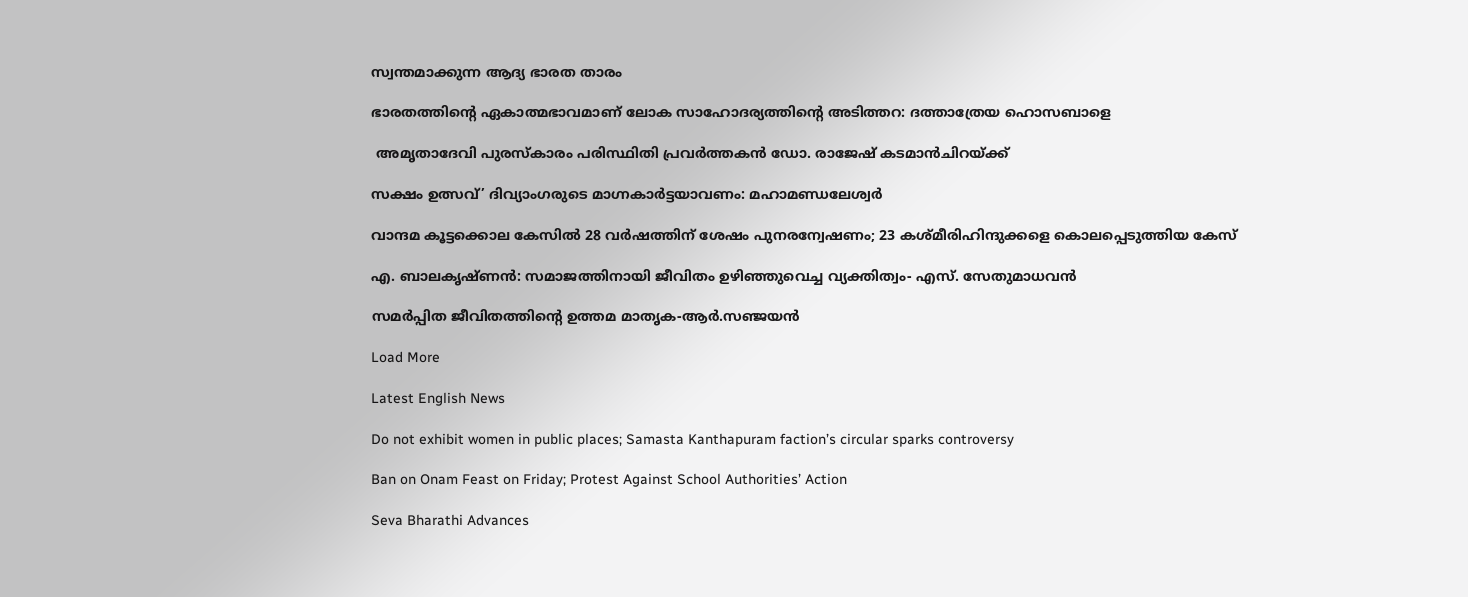സ്വന്തമാക്കുന്ന ആദ്യ ഭാരത താരം

ഭാരതത്തിന്റെ ഏകാത്മഭാവമാണ് ലോക സാഹോദര്യത്തിന്റെ അടിത്തറ: ദത്താത്രേയ ഹൊസബാളെ

 അമൃതാദേവി പുരസ്‌കാരം പരിസ്ഥിതി പ്രവർത്തകൻ ഡോ. രാജേഷ് കടമാൻചിറയ്ക്ക്

സക്ഷം ഉത്സവ്’ ദിവ്യാംഗരുടെ മാഗ്നകാര്‍ട്ടയാവണം: മഹാമണ്ഡലേശ്വര്‍

വാന്ദമ കൂട്ടക്കൊല കേസിൽ 28 വർഷത്തിന് ശേഷം പുനരന്വേഷണം; 23 കശ്മീരിഹിന്ദുക്കളെ കൊലപ്പെടുത്തിയ കേസ്

എ. ബാലകൃഷ്ണന്‍: സമാജത്തിനായി ജീവിതം ഉഴിഞ്ഞുവെച്ച വ്യക്തിത്വം- എസ്. സേതുമാധവന്‍

സമർപ്പിത ജീവിതത്തിൻ്റെ ഉത്തമ മാതൃക-ആർ.സഞ്ജയൻ

Load More

Latest English News

Do not exhibit women in public places; Samasta Kanthapuram faction’s circular sparks controversy

Ban on Onam Feast on Friday; Protest Against School Authorities’ Action

Seva Bharathi Advances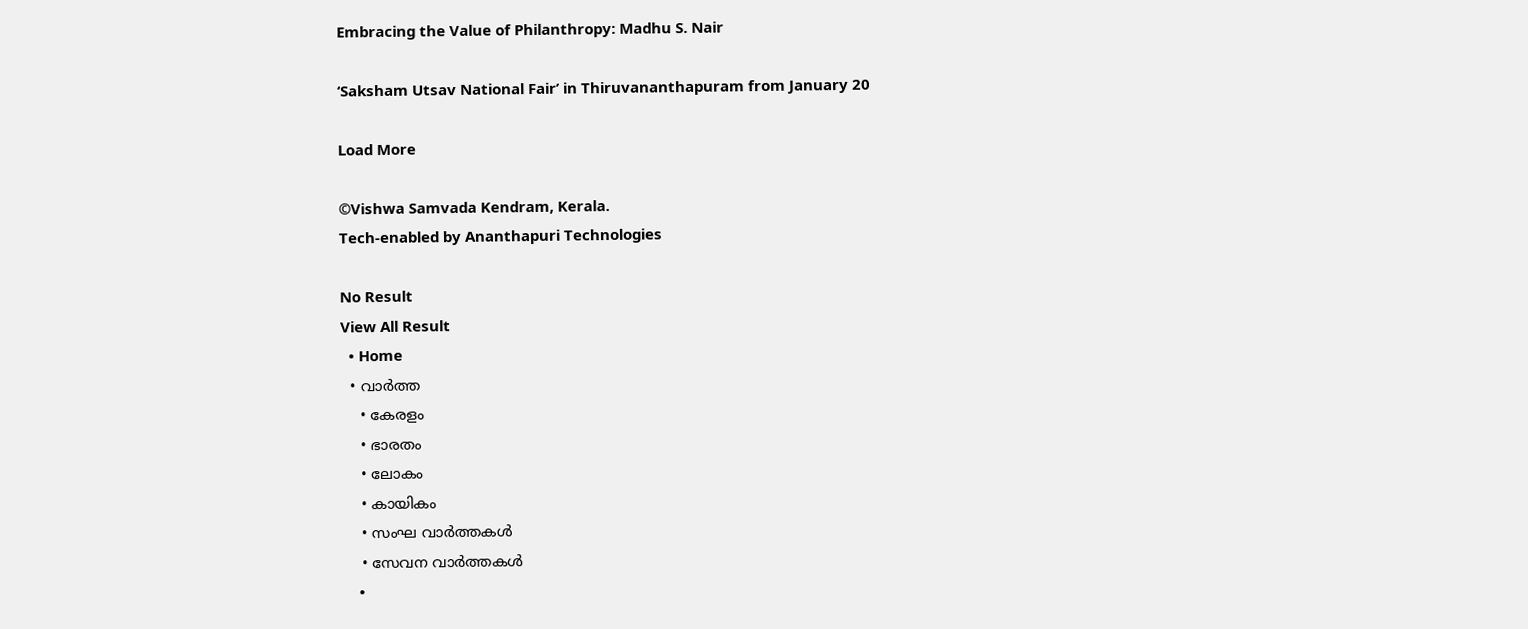Embracing the Value of Philanthropy: Madhu S. Nair

‘Saksham Utsav National Fair’ in Thiruvananthapuram from January 20

Load More

©Vishwa Samvada Kendram, Kerala.
Tech-enabled by Ananthapuri Technologies

No Result
View All Result
  • Home
  • വാര്‍ത്ത
    • കേരളം
    • ഭാരതം
    • ലോകം
    • കായികം
    • സംഘ വാര്‍ത്തകള്‍
    • സേവന വാര്‍ത്തകള്‍
    •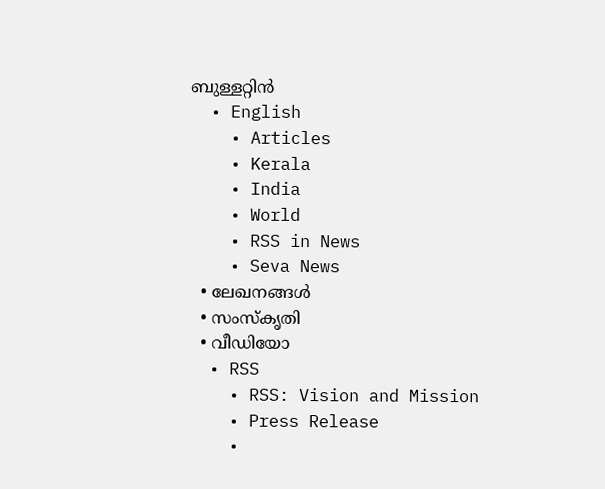ബുള്ളറ്റിൻ
  • English
    • Articles
    • Kerala
    • India
    • World
    • RSS in News
    • Seva News
  • ലേഖനങ്ങള്‍
  • സംസ്കൃതി
  • വീഡിയോ
  • RSS
    • RSS: Vision and Mission
    • Press Release
    •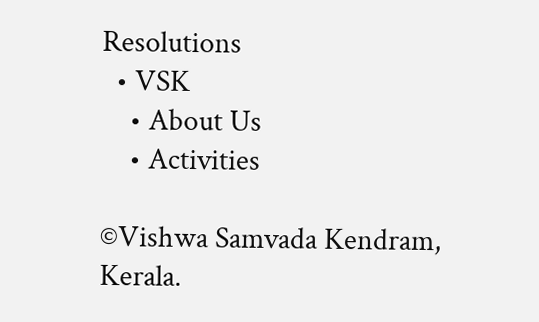Resolutions
  • VSK
    • About Us
    • Activities

©Vishwa Samvada Kendram, Kerala.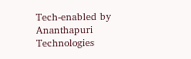Tech-enabled by Ananthapuri Technologies